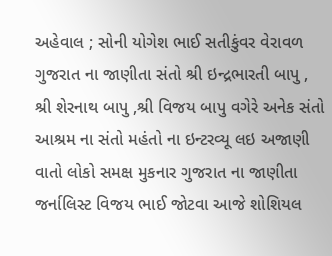અહેવાલ ; સોની યોગેશ ભાઈ સતીકુંવર વેરાવળ
ગુજરાત ના જાણીતા સંતો શ્રી ઇન્દ્રભારતી બાપુ , શ્રી શેરનાથ બાપુ ,શ્રી વિજય બાપુ વગેરે અનેક સંતો આશ્રમ ના સંતો મહંતો ના ઇન્ટરવ્યૂ લઇ અજાણી વાતો લોકો સમક્ષ મુકનાર ગુજરાત ના જાણીતા જર્નાલિસ્ટ વિજય ભાઈ જોટવા આજે શોશિયલ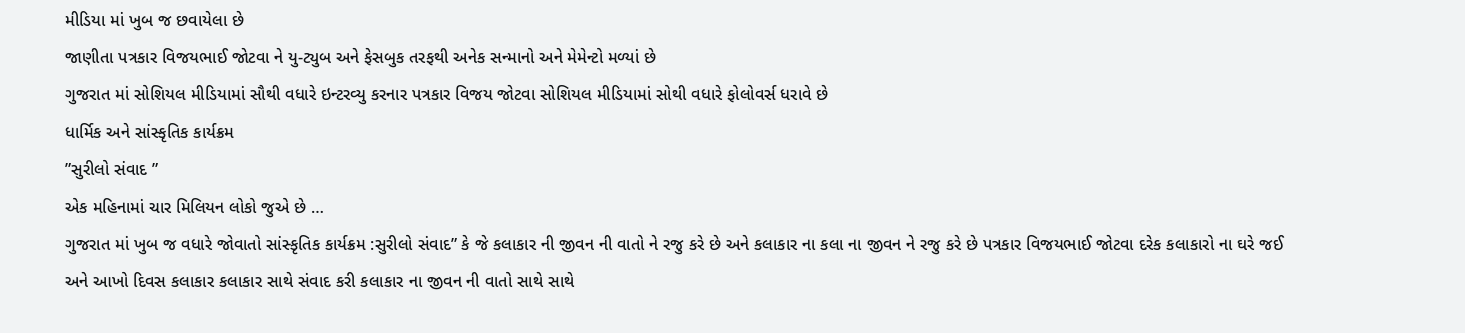મીડિયા માં ખુબ જ છવાયેલા છે
જાણીતા પત્રકાર વિજયભાઈ જોટવા ને યુ-ટ્યુબ અને ફેસબુક તરફથી અનેક સન્માનો અને મેમેન્ટો મળ્યાં છે
ગુજરાત માં સોશિયલ મીડિયામાં સૌથી વધારે ઇન્ટરવ્યુ કરનાર પત્રકાર વિજય જોટવા સોશિયલ મીડિયામાં સોથી વધારે ફોલોવર્સ ધરાવે છે
ધાર્મિક અને સાંસ્કૃતિક કાર્યક્રમ
”સુરીલો સંવાદ ”
એક મહિનામાં ચાર મિલિયન લોકો જુએ છે …
ગુજરાત માં ખુબ જ વધારે જોવાતો સાંસ્કૃતિક કાર્યક્રમ :સુરીલો સંવાદ” કે જે કલાકાર ની જીવન ની વાતો ને રજુ કરે છે અને કલાકાર ના કલા ના જીવન ને રજુ કરે છે પત્રકાર વિજયભાઈ જોટવા દરેક કલાકારો ના ઘરે જઈ અને આખો દિવસ કલાકાર કલાકાર સાથે સંવાદ કરી કલાકાર ના જીવન ની વાતો સાથે સાથે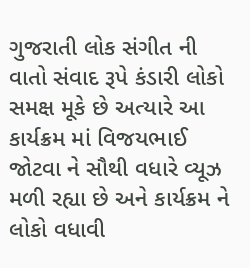ગુજરાતી લોક સંગીત ની વાતો સંવાદ રૂપે કંડારી લોકો સમક્ષ મૂકે છે અત્યારે આ કાર્યક્રમ માં વિજયભાઈ જોટવા ને સૌથી વધારે વ્યૂઝ મળી રહ્યા છે અને કાર્યક્રમ ને લોકો વધાવી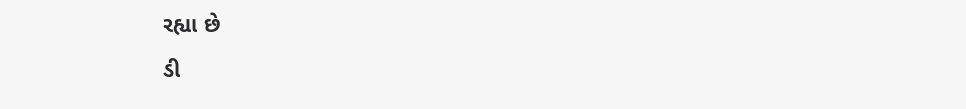રહ્યા છે
ડી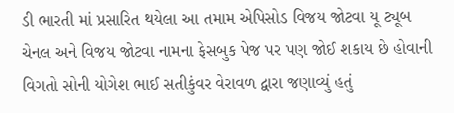ડી ભારતી માં પ્રસારિત થયેલા આ તમામ એપિસોડ વિજય જોટવા યૂ ટ્યૂબ ચેનલ અને વિજય જોટવા નામના ફેસબુક પેજ પર પણ જોઈ શકાય છે હોવાની વિગતો સોની યોગેશ ભાઈ સતીકુંવર વેરાવળ દ્વારા જણાવ્યું હતું